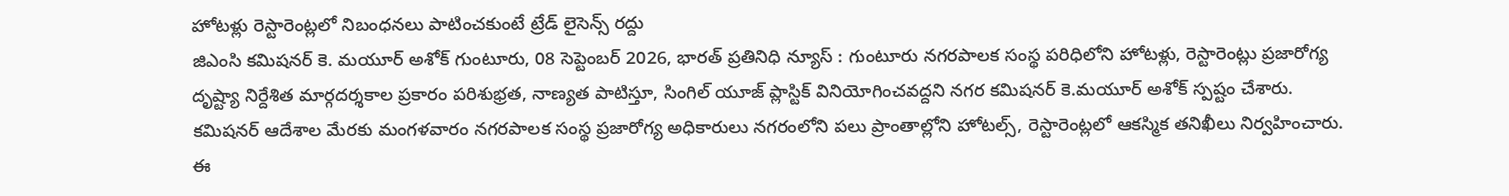హోటళ్లు రెస్టారెంట్లలో నిబంధనలు పాటించకుంటే ట్రేడ్ లైసెన్స్ రద్దు
జిఎంసి కమిషనర్ కె. మయూర్ అశోక్ గుంటూరు, 08 సెప్టెంబర్ 2026, భారత్ ప్రతినిధి న్యూస్ : గుంటూరు నగరపాలక సంస్థ పరిధిలోని హోటళ్లు, రెస్టారెంట్లు ప్రజారోగ్య దృష్ట్యా నిర్దేశిత మార్గదర్శకాల ప్రకారం పరిశుభ్రత, నాణ్యత పాటిస్తూ, సింగిల్ యూజ్ ప్లాస్టిక్ వినియోగించవద్దని నగర కమిషనర్ కె.మయూర్ అశోక్ స్పష్టం చేశారు. కమిషనర్ ఆదేశాల మేరకు మంగళవారం నగరపాలక సంస్థ ప్రజారోగ్య అధికారులు నగరంలోని పలు ప్రాంతాల్లోని హోటల్స్, రెస్టారెంట్లలో ఆకస్మిక తనిఖీలు నిర్వహించారు. ఈ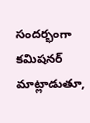సందర్భంగా కమిషనర్ మాట్లాడుతూ,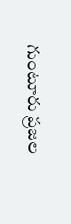గుంటూరు ప్రజల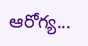ఆరోగ్య...